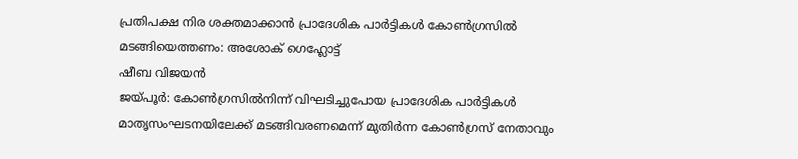പ്രതിപക്ഷ നിര ശക്തമാക്കാൻ പ്രാദേശിക പാർട്ടികൾ കോൺഗ്രസിൽ മടങ്ങിയെത്തണം: അശോക് ഗെഹ്ലോട്ട്
ഷീബ വിജയൻ
ജയ്പൂർ: കോൺഗ്രസിൽനിന്ന് വിഘടിച്ചുപോയ പ്രാദേശിക പാർട്ടികൾ മാതൃസംഘടനയിലേക്ക് മടങ്ങിവരണമെന്ന് മുതിർന്ന കോൺഗ്രസ് നേതാവും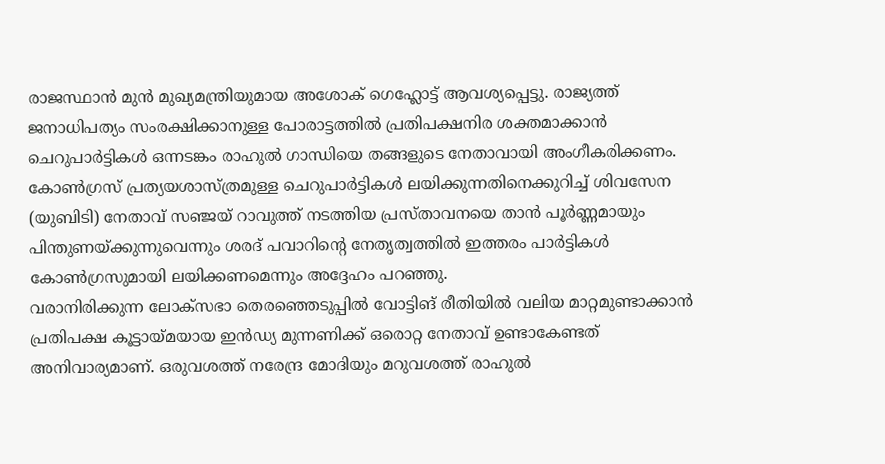രാജസ്ഥാൻ മുൻ മുഖ്യമന്ത്രിയുമായ അശോക് ഗെഹ്ലോട്ട് ആവശ്യപ്പെട്ടു. രാജ്യത്ത് ജനാധിപത്യം സംരക്ഷിക്കാനുള്ള പോരാട്ടത്തിൽ പ്രതിപക്ഷനിര ശക്തമാക്കാൻ ചെറുപാർട്ടികൾ ഒന്നടങ്കം രാഹുൽ ഗാന്ധിയെ തങ്ങളുടെ നേതാവായി അംഗീകരിക്കണം. കോൺഗ്രസ് പ്രത്യയശാസ്ത്രമുള്ള ചെറുപാർട്ടികൾ ലയിക്കുന്നതിനെക്കുറിച്ച് ശിവസേന (യുബിടി) നേതാവ് സഞ്ജയ് റാവുത്ത് നടത്തിയ പ്രസ്താവനയെ താൻ പൂർണ്ണമായും പിന്തുണയ്ക്കുന്നുവെന്നും ശരദ് പവാറിന്റെ നേതൃത്വത്തിൽ ഇത്തരം പാർട്ടികൾ കോൺഗ്രസുമായി ലയിക്കണമെന്നും അദ്ദേഹം പറഞ്ഞു.
വരാനിരിക്കുന്ന ലോക്സഭാ തെരഞ്ഞെടുപ്പിൽ വോട്ടിങ് രീതിയിൽ വലിയ മാറ്റമുണ്ടാക്കാൻ പ്രതിപക്ഷ കൂട്ടായ്മയായ ഇൻഡ്യ മുന്നണിക്ക് ഒരൊറ്റ നേതാവ് ഉണ്ടാകേണ്ടത് അനിവാര്യമാണ്. ഒരുവശത്ത് നരേന്ദ്ര മോദിയും മറുവശത്ത് രാഹുൽ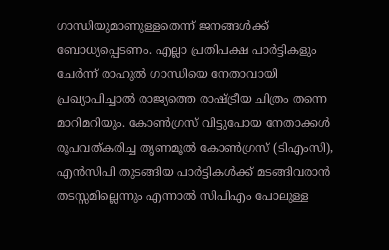ഗാന്ധിയുമാണുള്ളതെന്ന് ജനങ്ങൾക്ക് ബോധ്യപ്പെടണം. എല്ലാ പ്രതിപക്ഷ പാർട്ടികളും ചേർന്ന് രാഹുൽ ഗാന്ധിയെ നേതാവായി പ്രഖ്യാപിച്ചാൽ രാജ്യത്തെ രാഷ്ട്രീയ ചിത്രം തന്നെ മാറിമറിയും. കോൺഗ്രസ് വിട്ടുപോയ നേതാക്കൾ രൂപവത്കരിച്ച തൃണമൂൽ കോൺഗ്രസ് (ടിഎംസി), എൻസിപി തുടങ്ങിയ പാർട്ടികൾക്ക് മടങ്ങിവരാൻ തടസ്സമില്ലെന്നും എന്നാൽ സിപിഎം പോലുള്ള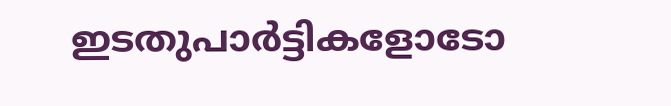ഇടതുപാർട്ടികളോടോ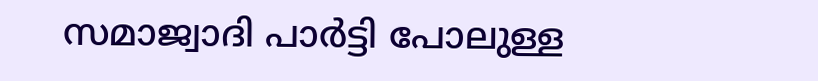സമാജ്വാദി പാർട്ടി പോലുള്ള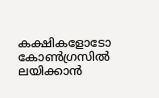കക്ഷികളോടോ കോൺഗ്രസിൽ ലയിക്കാൻ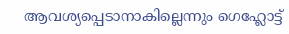ആവശ്യപ്പെടാനാകില്ലെന്നും ഗെഹ്ലോട്ട്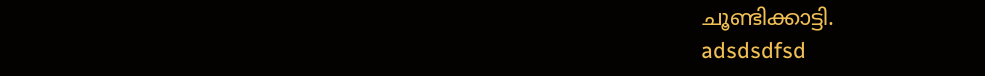ചൂണ്ടിക്കാട്ടി.
adsdsdfsd